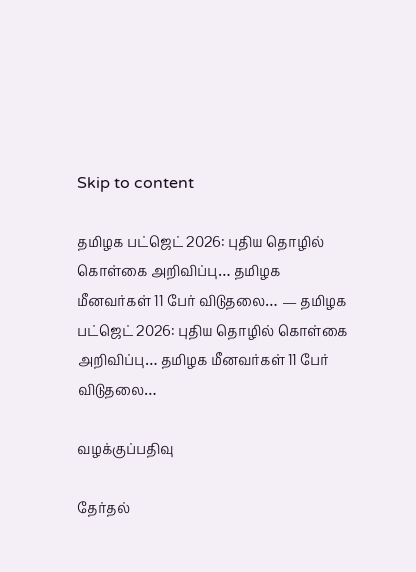Skip to content

தமிழக பட்ஜெட் 2026: புதிய தொழில் கொள்கை அறிவிப்பு… தமிழக மீனவர்கள் 11 பேர் விடுதலை… — தமிழக பட்ஜெட் 2026: புதிய தொழில் கொள்கை அறிவிப்பு… தமிழக மீனவர்கள் 11 பேர் விடுதலை…

வழக்குப்பதிவு

தேர்தல்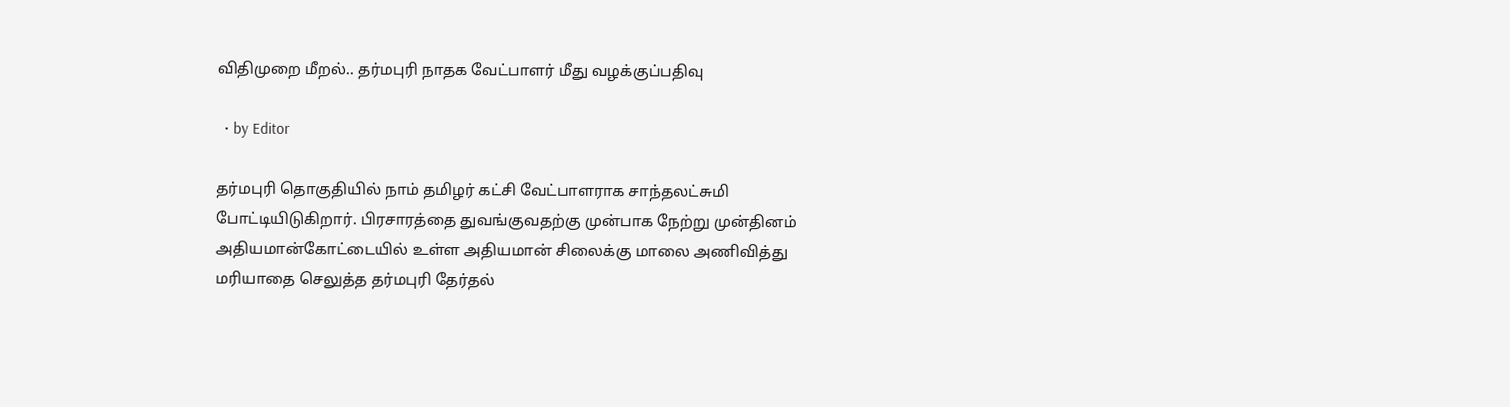விதிமுறை மீறல்.. தர்மபுரி நாதக வேட்பாளர் மீது வழக்குப்பதிவு

  • by Editor

தர்மபுரி தொகுதியில் நாம் தமிழர் கட்சி வேட்பாளராக சாந்தலட்சுமி போட்டியிடுகிறார். பிரசாரத்தை துவங்குவதற்கு முன்பாக நேற்று முன்தினம் அதியமான்கோட்டையில் உள்ள அதியமான் சிலைக்கு மாலை அணிவித்து மரியாதை செலுத்த தர்மபுரி தேர்தல்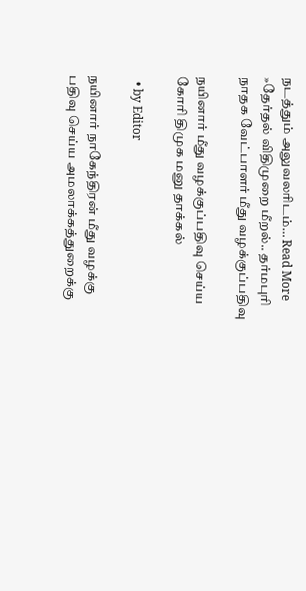நடத்தும் அலுவலரிடம்… Read More »தேர்தல் விதிமுறை மீறல்.. தர்மபுரி நாதக வேட்பாளர் மீது வழக்குப்பதிவு

நயினார் மீது வழக்குப்பதிவு செய்ய கோரி திமுக மனு தாக்கல்

  • by Editor

நயினார் நாகேந்திரன் மீது வழக்கு பதிவு செய்ய அமலாக்கத்துறைக்கு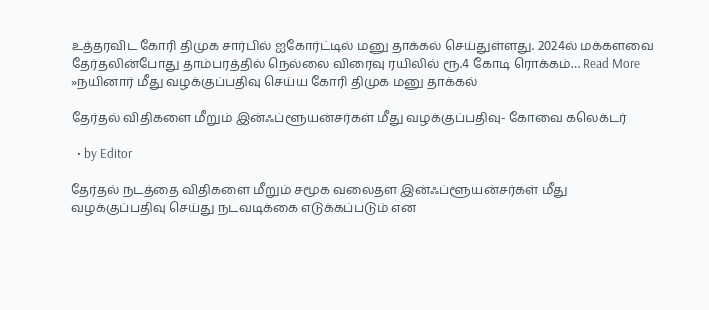உத்தரவிட கோரி திமுக சார்பில் ஐகோர்ட்டில் மனு தாக்கல் செய்துள்ளது. 2024ல் மக்களவை தேர்தலின்போது தாம்பரத்தில் நெல்லை விரைவு ரயிலில் ரூ.4 கோடி ரொக்கம்… Read More »நயினார் மீது வழக்குப்பதிவு செய்ய கோரி திமுக மனு தாக்கல்

தேர்தல் விதிகளை மீறும் இன்ஃப்ளூயன்சர்கள் மீது வழக்குப்பதிவு- கோவை கலெக்டர்

  • by Editor

தேர்தல் நடத்தை விதிகளை மீறும் சமூக வலைதள இன்ஃப்ளூயன்சர்கள் மீது வழக்குப்பதிவு செய்து நடவடிக்கை எடுக்கப்படும் என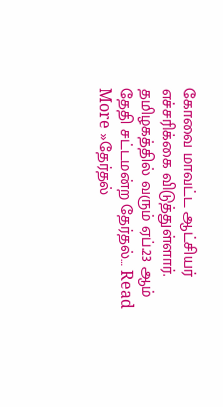கோவை மாவட்ட ஆட்சியர் எச்சரிக்கை விடுத்துள்ளார். தமிழகத்தில் வரும் ஏப்.23 ஆம் தேதி சட்டமன்ற தேர்தல்… Read More »தேர்தல்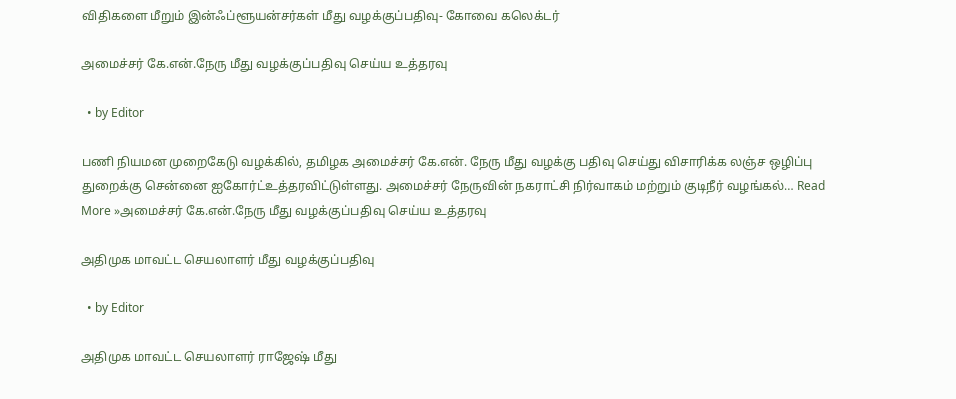விதிகளை மீறும் இன்ஃப்ளூயன்சர்கள் மீது வழக்குப்பதிவு- கோவை கலெக்டர்

அமைச்சர் கே.என்.நேரு மீது வழக்குப்பதிவு செய்ய உத்தரவு

  • by Editor

பணி நியமன முறைகேடு வழக்கில், தமிழக அமைச்சர் கே.என். நேரு மீது வழக்கு பதிவு செய்து விசாரிக்க லஞ்ச ஒழிப்பு துறைக்கு சென்னை ஐகோர்ட்உத்தரவிட்டுள்ளது. அமைச்சர் நேருவின் நகராட்சி நிர்வாகம் மற்றும் குடிநீர் வழங்கல்… Read More »அமைச்சர் கே.என்.நேரு மீது வழக்குப்பதிவு செய்ய உத்தரவு

அதிமுக மாவட்ட செயலாளர் மீது வழக்குப்பதிவு

  • by Editor

அதிமுக மாவட்ட செயலாளர் ராஜேஷ் மீது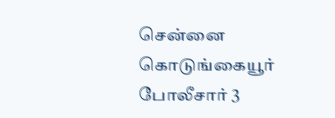சென்னை கொடுங்கையூர் போலீசார் 3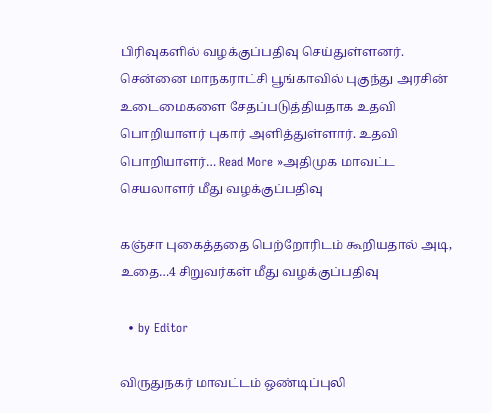பிரிவுகளில் வழக்குப்பதிவு செய்துள்ளனர். சென்னை மாநகராட்சி பூங்காவில் புகுந்து அரசின் உடைமைகளை சேதப்படுத்தியதாக உதவி பொறியாளர் புகார் அளித்துள்ளார். உதவி பொறியாளர்… Read More »அதிமுக மாவட்ட செயலாளர் மீது வழக்குப்பதிவு

கஞ்சா புகைத்ததை பெற்றோரிடம் கூறியதால் அடி, உதை…4 சிறுவர்கள் மீது வழக்குப்பதிவு

  • by Editor

விருதுநகர் மாவட்டம் ஒண்டிப்புலி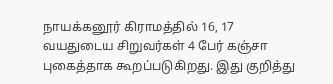நாயக்கனூர் கிராமத்தில் 16, 17 வயதுடைய சிறுவர்கள் 4 பேர் கஞ்சா புகைத்தாக கூறப்படுகிறது. இது குறித்து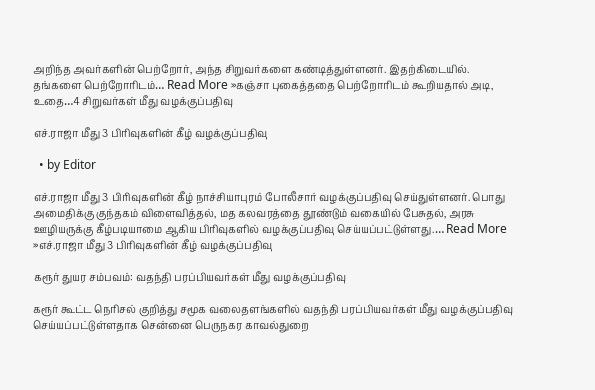அறிந்த அவர்களின் பெற்றோர், அந்த சிறுவர்களை கண்டித்துள்ளனர். இதற்கிடையில். தங்களை பெற்றோரிடம்… Read More »கஞ்சா புகைத்ததை பெற்றோரிடம் கூறியதால் அடி, உதை…4 சிறுவர்கள் மீது வழக்குப்பதிவு

எச்.ராஜா மீது 3 பிரிவுகளின் கீழ் வழக்குப்பதிவு

  • by Editor

எச்.ராஜா மீது 3 பிரிவுகளின் கீழ் நாச்சியாபுரம் போலீசார் வழக்குப்பதிவு செய்துள்ளனர். பொது அமைதிக்கு குந்தகம் விளைவித்தல், மத கலவரத்தை தூண்டும் வகையில் பேசுதல், அரசு ஊழியருக்கு கீழ்படியாமை ஆகிய பிரிவுகளில் வழக்குப்பதிவு செய்யப்பட்டுள்ளது.… Read More »எச்.ராஜா மீது 3 பிரிவுகளின் கீழ் வழக்குப்பதிவு

கரூர் துயர சம்பவம்: வதந்தி பரப்பியவர்கள் மீது வழக்குப்பதிவு

கரூர் கூட்ட நெரிசல் குறித்து சமூக வலைதளங்களில் வதந்தி பரப்பியவர்கள் மீது வழக்குப்பதிவு செய்யப்பட்டுள்ளதாக சென்னை பெருநகர காவல்துறை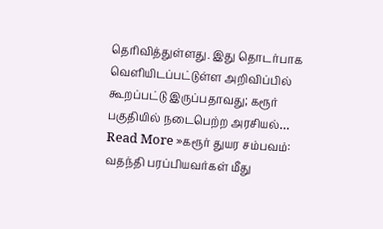தெரிவித்துள்ளது. இது தொடர்பாக வெளியிடப்பட்டுள்ள அறிவிப்பில் கூறப்பட்டு இருப்பதாவது; கரூர் பகுதியில் நடைபெற்ற அரசியல்… Read More »கரூர் துயர சம்பவம்: வதந்தி பரப்பியவர்கள் மீது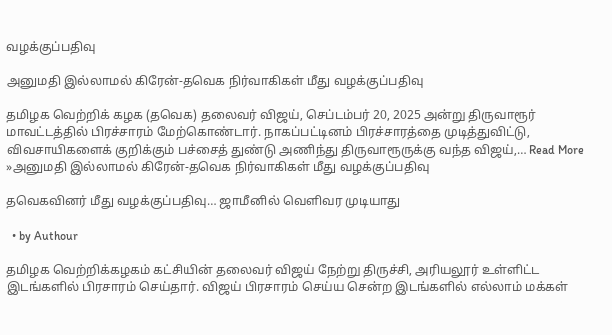வழக்குப்பதிவு

அனுமதி இல்லாமல் கிரேன்-தவெக நிர்வாகிகள் மீது வழக்குப்பதிவு

தமிழக வெற்றிக் கழக (தவெக) தலைவர் விஜய், செப்டம்பர் 20, 2025 அன்று திருவாரூர் மாவட்டத்தில் பிரச்சாரம் மேற்கொண்டார். நாகப்பட்டினம் பிரச்சாரத்தை முடித்துவிட்டு, விவசாயிகளைக் குறிக்கும் பச்சைத் துண்டு அணிந்து திருவாரூருக்கு வந்த விஜய்,… Read More »அனுமதி இல்லாமல் கிரேன்-தவெக நிர்வாகிகள் மீது வழக்குப்பதிவு

தவெகவினர் மீது வழக்குப்பதிவு… ஜாமீனில் வௌிவர முடியாது

  • by Authour

தமிழக வெற்றிக்கழகம் கட்சியின் தலைவர் விஜய் நேற்று திருச்சி, அரியலூர் உள்ளிட்ட இடங்களில் பிரசாரம் செய்தார். விஜய் பிரசாரம் செய்ய சென்ற இடங்களில் எல்லாம் மக்கள்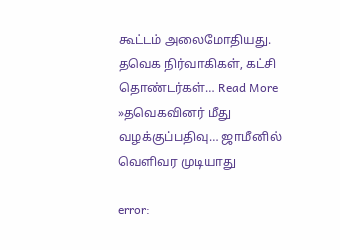கூட்டம் அலைமோதியது. தவெக நிர்வாகிகள், கட்சி தொண்டர்கள்… Read More »தவெகவினர் மீது வழக்குப்பதிவு… ஜாமீனில் வௌிவர முடியாது

error: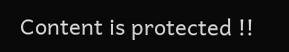Content is protected !!